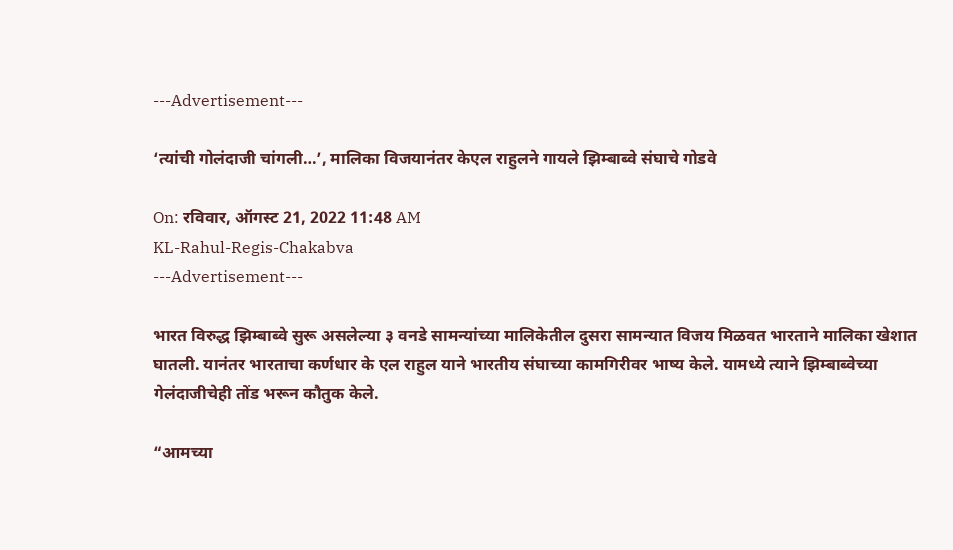---Advertisement---

‘त्यांची गोलंदाजी चांगली…’, मालिका विजयानंतर केएल राहुलने गायले झिम्बाब्वे संघाचे गोडवे

On: रविवार, ऑगस्ट 21, 2022 11:48 AM
KL-Rahul-Regis-Chakabva
---Advertisement---

भारत विरुद्ध झिम्बाब्वे सुरू असलेल्या ३ वनडे सामन्यांच्या मालिकेतील दुसरा सामन्यात विजय मिळवत भारताने मालिका खेशात घातली. यानंतर भारताचा कर्णधार के एल राहुल याने भारतीय संघाच्या कामगिरीवर भाष्य केले. यामध्ये त्याने झिम्बाब्वेच्या गेलंदाजीचेही तोंड भरून कौतुक केले.

“आमच्या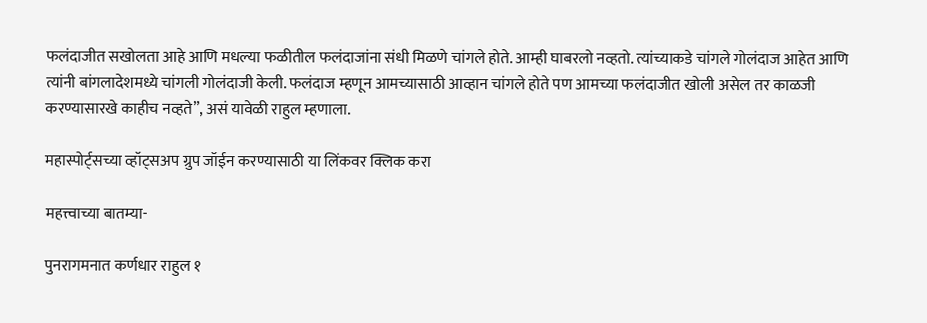फलंदाजीत सखोलता आहे आणि मधल्या फळीतील फलंदाजांना संधी मिळणे चांगले होते. आम्ही घाबरलो नव्हतो. त्यांच्याकडे चांगले गोलंदाज आहेत आणि त्यांनी बांगलादेशमध्ये चांगली गोलंदाजी केली. फलंदाज म्हणून आमच्यासाठी आव्हान चांगले होते पण आमच्या फलंदाजीत खोली असेल तर काळजी करण्यासारखे काहीच नव्हते”, असं यावेळी राहुल म्हणाला.

महास्पोर्ट्सच्या व्हॉट्सअप ग्रुप जॉईन करण्यासाठी या लिंकवर क्लिक करा

महत्त्वाच्या बातम्या-

पुनरागमनात कर्णधार राहुल १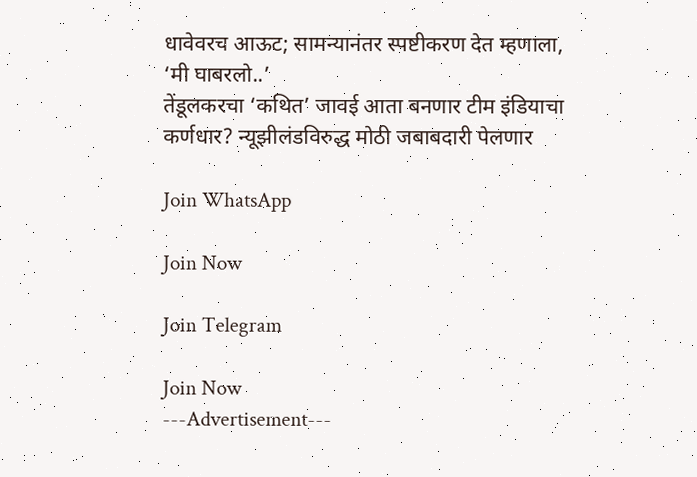धावेवरच आऊट; सामन्यानंतर स्पष्टीकरण देत म्हणाला, ‘मी घाबरलो..’
तेंडूलकरचा ‘कथित’ जावई आता बनणार टीम इंडियाचा कर्णधार? न्यूझीलंडविरुद्ध मोठी जबाबदारी पेलणार

Join WhatsApp

Join Now

Join Telegram

Join Now
---Advertisement---